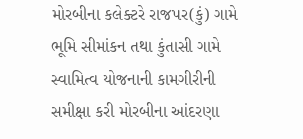મોરબીના કલેક્ટરે રાજપર(કું) ગામે ભૂમિ સીમાંકન તથા કુંતાસી ગામે સ્વામિત્વ યોજનાની કામગીરીની સમીક્ષા કરી મોરબીના આંદરણા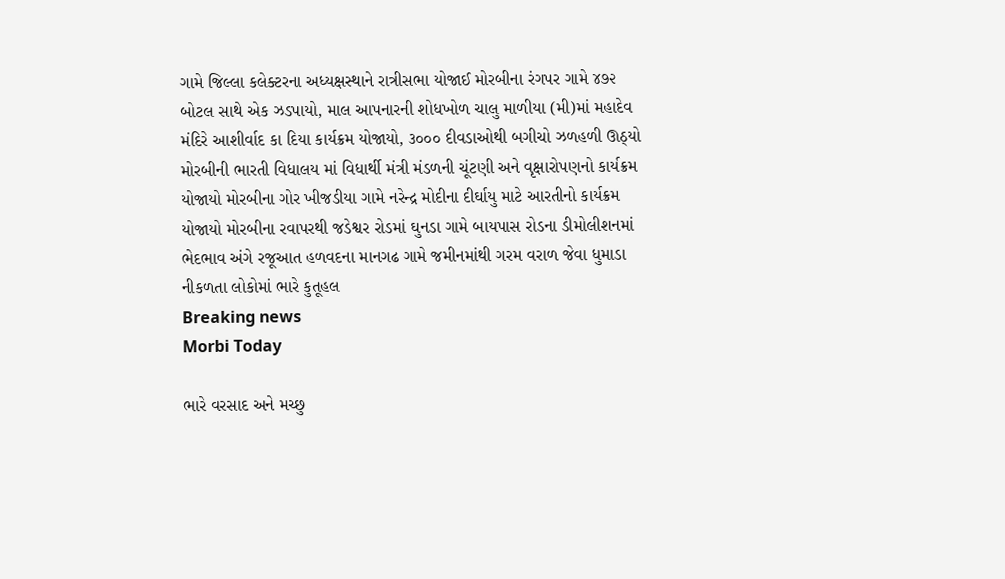ગામે જિલ્લા કલેક્ટરના અધ્યક્ષસ્થાને રાત્રીસભા યોજાઈ મોરબીના રંગપર ગામે ૪૭૨ બોટલ સાથે એક ઝડપાયો, માલ આપનારની શોધખોળ ચાલુ માળીયા (મી)માં મહાદેવ મંદિરે આશીર્વાદ કા દિયા કાર્યક્રમ યોજાયો, ૩૦૦૦ દીવડાઓથી બગીચો ઝળહળી ઊઠ્યો મોરબીની ભારતી વિધાલય માં વિધાર્થી મંત્રી મંડળની ચૂંટણી અને વૃક્ષારોપણનો કાર્યક્રમ યોજાયો મોરબીના ગોર ખીજડીયા ગામે નરેન્દ્ર મોદીના દીર્ઘાયુ માટે આરતીનો કાર્યક્રમ યોજાયો મોરબીના રવાપરથી જડેશ્વર રોડમાં ઘુનડા ગામે બાયપાસ રોડના ડીમોલીશનમાં ભેદભાવ અંગે રજૂઆત હળવદના માનગઢ ગામે જમીનમાંથી ગરમ વરાળ જેવા ધુમાડા નીકળતા લોકોમાં ભારે કુતૂહલ
Breaking news
Morbi Today

ભારે વરસાદ અને મચ્છુ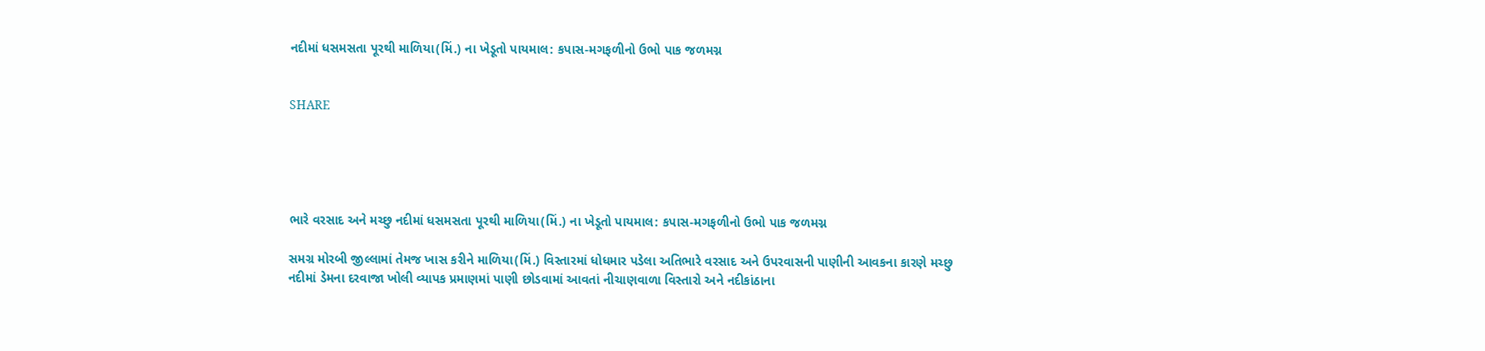નદીમાં ધસમસતા પૂરથી માળિયા(મિં.) ના ખેડૂતો પાયમાલ: કપાસ-મગફળીનો ઉભો પાક જળમગ્ન


SHARE





ભારે વરસાદ અને મચ્છુ નદીમાં ધસમસતા પૂરથી માળિયા(મિં.) ના ખેડૂતો પાયમાલ: કપાસ-મગફળીનો ઉભો પાક જળમગ્ન

સમગ્ર મોરબી જીલ્લામાં તેમજ ખાસ કરીને માળિયા(મિં.) વિસ્તારમાં ધોધમાર પડેલા અતિભારે વરસાદ અને ઉપરવાસની પાણીની આવકના કારણે મચ્છુ નદીમાં ડેમના દરવાજા ખોલી વ્યાપક પ્રમાણમાં પાણી છોડવામાં આવતાં નીચાણવાળા વિસ્તારો અને નદીકાંઠાના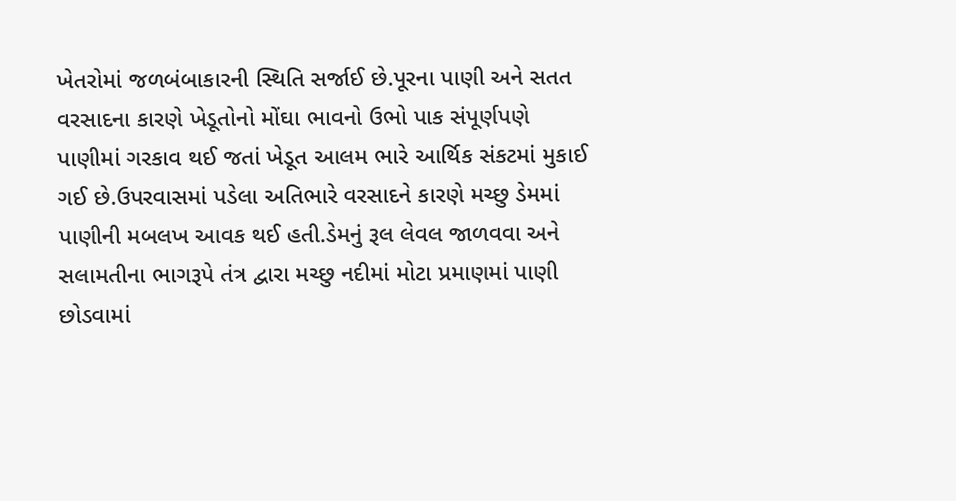ખેતરોમાં જળબંબાકારની સ્થિતિ સર્જાઈ છે.પૂરના પાણી અને સતત વરસાદના કારણે ખેડૂતોનો મોંઘા ભાવનો ઉભો પાક સંપૂર્ણપણે પાણીમાં ગરકાવ થઈ જતાં ખેડૂત આલમ ભારે આર્થિક સંકટમાં મુકાઈ ગઈ છે.ઉપરવાસમાં પડેલા અતિભારે વરસાદને કારણે મચ્છુ ડેમમાં પાણીની મબલખ આવક થઈ હતી.ડેમનું રૂલ લેવલ જાળવવા અને સલામતીના ભાગરૂપે તંત્ર દ્વારા મચ્છુ નદીમાં મોટા પ્રમાણમાં પાણી છોડવામાં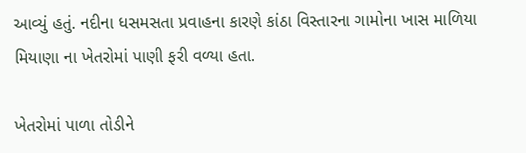આવ્યું હતું. નદીના ધસમસતા પ્રવાહના કારણે કાંઠા વિસ્તારના ગામોના ખાસ માળિયા મિયાણા ના ખેતરોમાં પાણી ફરી વળ્યા હતા.

ખેતરોમાં પાળા તોડીને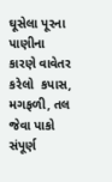ઘૂસેલા પૂરના પાણીના કારણે વાવેતર કરેલો  કપાસ, મગફળી, તલ જેવા પાકો સંપૂર્ણ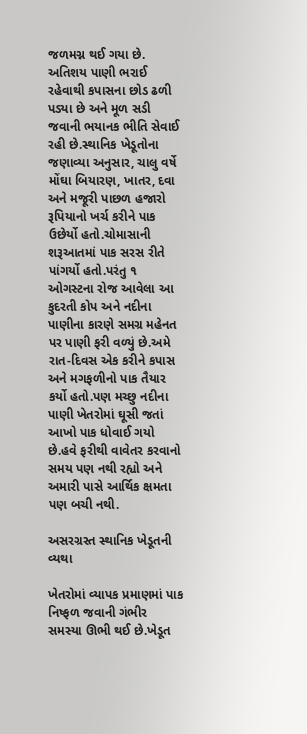જળમગ્ન થઈ ગયા છે. અતિશય પાણી ભરાઈ રહેવાથી કપાસના છોડ ઢળી પડ્યા છે અને મૂળ સડી જવાની ભયાનક ભીતિ સેવાઈ રહી છે.સ્થાનિક ખેડૂતોના જણાવ્યા અનુસાર, ચાલુ વર્ષે મોંઘા બિયારણ, ખાતર, દવા અને મજૂરી પાછળ હજારો રૂપિયાનો ખર્ચ કરીને પાક ઉછેર્યો હતો.ચોમાસાની શરૂઆતમાં પાક સરસ રીતે પાંગર્યો હતો.પરંતુ ૧ ઓગસ્ટના રોજ આવેલા આ કુદરતી કોપ અને નદીના પાણીના કારણે સમગ્ર મહેનત પર પાણી ફરી વળ્યું છે.અમે રાત-દિવસ એક કરીને કપાસ અને મગફળીનો પાક તૈયાર કર્યો હતો.પણ મચ્છુ નદીના પાણી ખેતરોમાં ઘૂસી જતાં આખો પાક ધોવાઈ ગયો છે.હવે ફરીથી વાવેતર કરવાનો સમય પણ નથી રહ્યો અને અમારી પાસે આર્થિક ક્ષમતા પણ બચી નથી.

અસરગ્રસ્ત સ્થાનિક ખેડૂતની વ્યથા

ખેતરોમાં વ્યાપક પ્રમાણમાં પાક નિષ્ફળ જવાની ગંભીર સમસ્યા ઊભી થઈ છે.ખેડૂત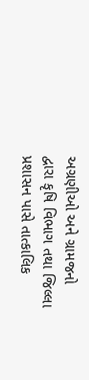અગ્રણીઓ અને ગ્રામજનો દ્વારા કૃષિ વિભાગ તથા જિલ્લા પ્રશાસન પાસે તાત્કાલિક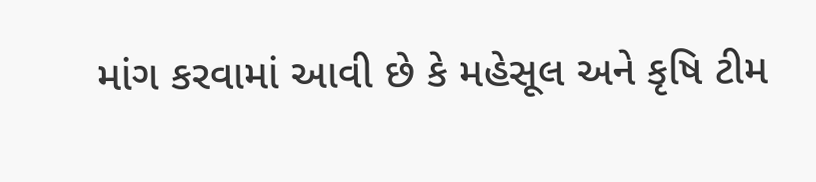માંગ કરવામાં આવી છે કે મહેસૂલ અને કૃષિ ટીમ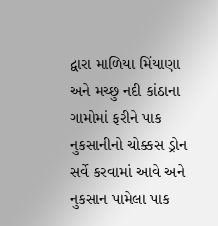દ્વારા માળિયા મિંયાણા અને મચ્છુ નદી કાંઠાના ગામોમાં ફરીને પાક નુકસાનીનો ચોક્કસ ડ્રોન સર્વે કરવામાં આવે અને નુકસાન પામેલા પાક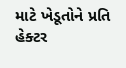માટે ખેડૂતોને પ્રતિ હેક્ટર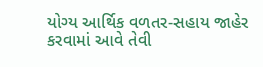યોગ્ય આર્થિક વળતર-સહાય જાહેર કરવામાં આવે તેવી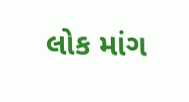લોક માંગ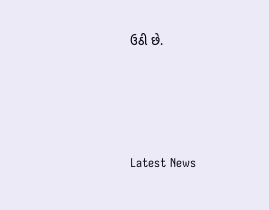ઉઠી છે.




Latest News